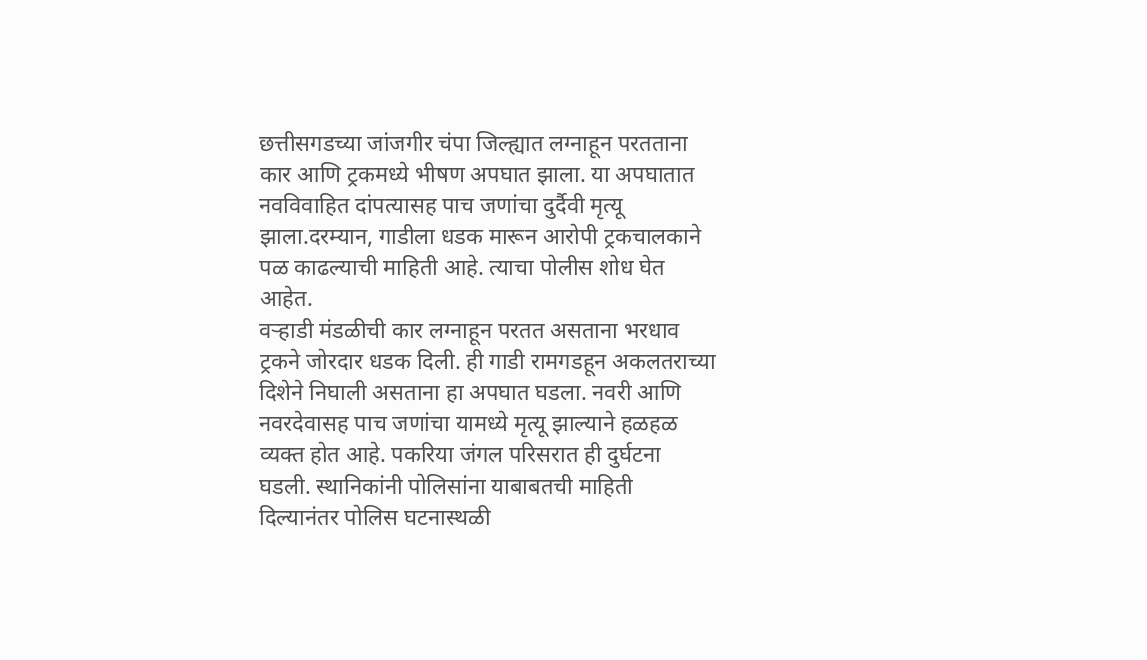छत्तीसगडच्या जांजगीर चंपा जिल्ह्यात लग्नाहून परतताना कार आणि ट्रकमध्ये भीषण अपघात झाला. या अपघातात नवविवाहित दांपत्यासह पाच जणांचा दुर्दैवी मृत्यू झाला.दरम्यान, गाडीला धडक मारून आरोपी ट्रकचालकाने पळ काढल्याची माहिती आहे. त्याचा पोलीस शोध घेत आहेत.
वऱ्हाडी मंडळीची कार लग्नाहून परतत असताना भरधाव ट्रकने जोरदार धडक दिली. ही गाडी रामगडहून अकलतराच्या दिशेने निघाली असताना हा अपघात घडला. नवरी आणि नवरदेवासह पाच जणांचा यामध्ये मृत्यू झाल्याने हळहळ व्यक्त होत आहे. पकरिया जंगल परिसरात ही दुर्घटना घडली. स्थानिकांनी पोलिसांना याबाबतची माहिती दिल्यानंतर पोलिस घटनास्थळी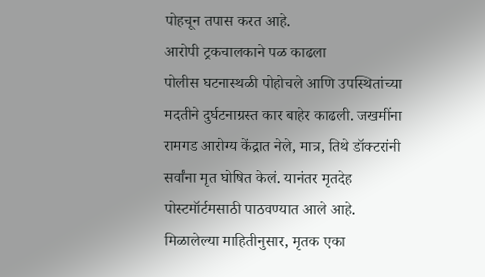पोहचून तपास करत आहे.
आरोपी ट्रकचालकाने पळ काढला
पोलीस घटनास्थळी पोहोचले आणि उपस्थितांच्या मदतीने दुर्घटनाग्रस्त कार बाहेर काढली. जखमींना रामगड आरोग्य केंद्रात नेले, मात्र, तिथे डॉक्टरांनी सर्वांना मृत घोषित केलं. यानंतर मृतदेह पोस्टमॉर्टमसाठी पाठवण्यात आले आहे. मिळालेल्या माहितीनुसार, मृतक एका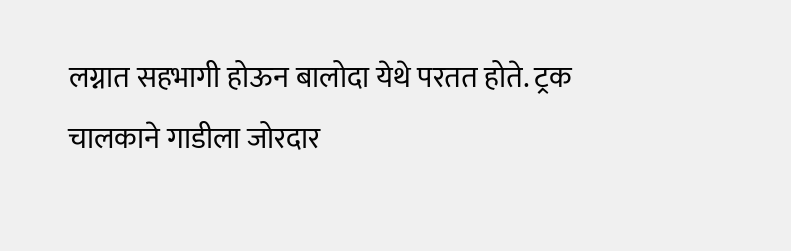लग्नात सहभागी होऊन बालोदा येथे परतत होते. ट्रक चालकाने गाडीला जोरदार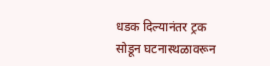धडक दिल्यानंतर ट्रक सोडून घटनास्थळावरून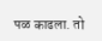पळ काढला. तो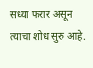सध्या फरार असून त्याचा शोध सुरु आहे.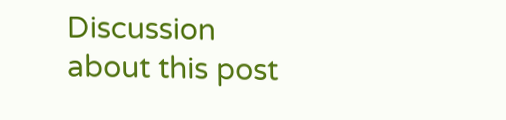Discussion about this post